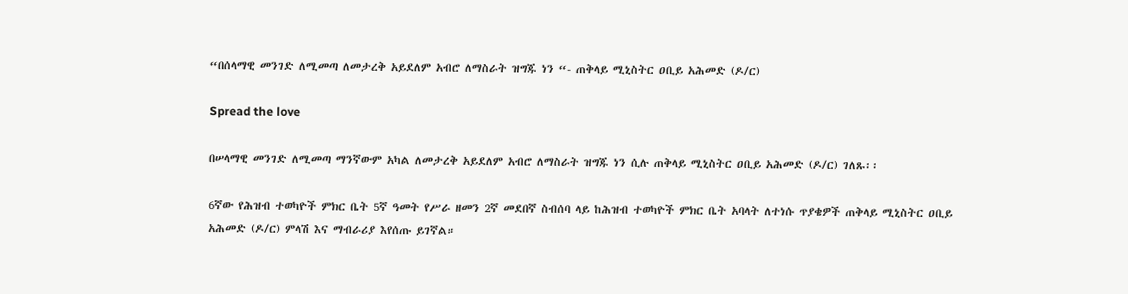“በሰላማዊ መንገድ ለሚመጣ ለመታረቅ አይደለም አብሮ ለማስራት ዝግጁ ነን “- ጠቅላይ ሚኒስትር ዐቢይ አሕመድ (ዶ/ር)

Spread the love

በሠላማዊ መንገድ ለሚመጣ ማንኛውም አካል ለመታረቅ አይደለም አብሮ ለማስራት ዝግጁ ነን ሲሉ ጠቅላይ ሚኒስትር ዐቢይ አሕመድ (ዶ/ር) ገለጹ፡፡

6ኛው የሕዝብ ተወካዮች ምክር ቤት 5ኛ ዓመት የሥራ ዘመን 2ኛ መደበኛ ስብሰባ ላይ ከሕዝብ ተወካዮች ምክር ቤት አባላት ለተነሱ ጥያቄዎች ጠቅላይ ሚኒስትር ዐቢይ አሕመድ (ዶ/ር) ምላሽ እና ማብራሪያ እየሰጡ ይገኛል።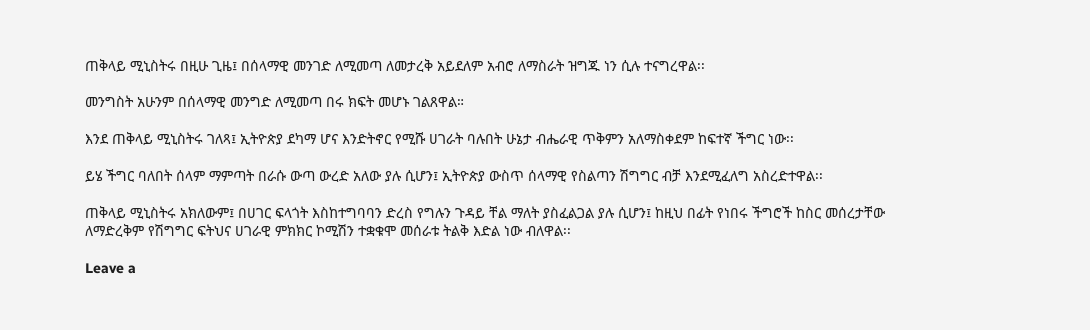ጠቅላይ ሚኒስትሩ በዚሁ ጊዜ፤ በሰላማዊ መንገድ ለሚመጣ ለመታረቅ አይደለም አብሮ ለማስራት ዝግጁ ነን ሲሉ ተናግረዋል፡፡

መንግስት አሁንም በሰላማዊ መንግድ ለሚመጣ በሩ ክፍት መሆኑ ገልጸዋል።

እንደ ጠቅላይ ሚኒስትሩ ገለጻ፤ ኢትዮጵያ ደካማ ሆና እንድትኖር የሚሹ ሀገራት ባሉበት ሁኔታ ብሔራዊ ጥቅምን አለማስቀደም ከፍተኛ ችግር ነው፡፡

ይሄ ችግር ባለበት ሰላም ማምጣት በራሱ ውጣ ውረድ አለው ያሉ ሲሆን፤ ኢትዮጵያ ውስጥ ሰላማዊ የስልጣን ሽግግር ብቻ እንደሚፈለግ አስረድተዋል፡፡

ጠቅላይ ሚኒስትሩ አክለውም፤ በሀገር ፍላጎት እስከተግባባን ድረስ የግሉን ጉዳይ ቸል ማለት ያስፈልጋል ያሉ ሲሆን፤ ከዚህ በፊት የነበሩ ችግሮች ከስር መሰረታቸው ለማድረቅም የሽግግር ፍትህና ሀገራዊ ምክክር ኮሚሽን ተቋቁሞ መሰራቱ ትልቅ እድል ነው ብለዋል፡፡

Leave a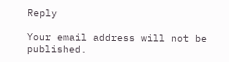Reply

Your email address will not be published.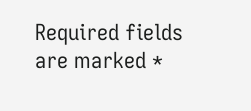Required fields are marked *